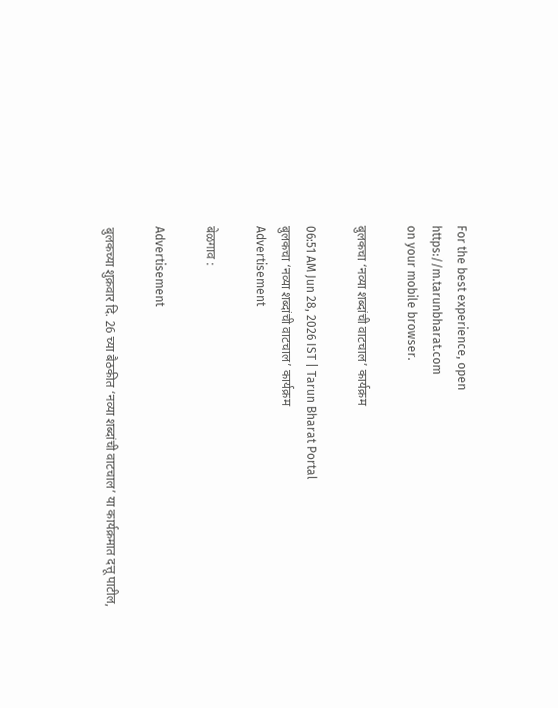For the best experience, open
https://m.tarunbharat.com
on your mobile browser.

बुलकचा ‘नव्या शब्दांची वाटचाल’ कार्यक्रम

06:51 AM Jun 28, 2026 IST | Tarun Bharat Portal
बुलकचा ‘नव्या शब्दांची वाटचाल’ कार्यक्रम
Advertisement

बेळगाव :

Advertisement

बुलकच्या शुक्रवार दि. 26 च्या बैठकीत ‘नव्या शब्दांची वाटचाल’ या कार्यक्रमात दत्तू पाटील,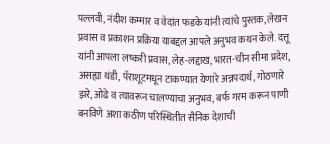पल्लवी, नंदीश कम्मार व वेदांत फडके यांनी त्यांचे पुस्तक, लेखन प्रवास व प्रकाशन प्रक्रिया याबद्दल आपले अनुभव कथन केले. दत्तू यांनी आपला लष्करी प्रवास, लेह-लद्दाख, भारत-चीन सीमा प्रदेश, असह्या थंडी, पॅराशूटमधून टाकण्यात येणारे अन्नपदार्थ, गोठणारे झरे, ओढे व त्यावरून चालण्याचा अनुभव, बर्फ गरम करून पाणी बनविणे अशा कठीण परिस्थितीत सैनिक देशाची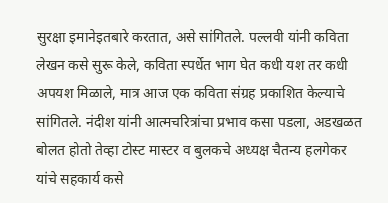सुरक्षा इमानेइतबारे करतात, असे सांगितले. पल्लवी यांनी कविता लेखन कसे सुरू केले, कविता स्पर्धेत भाग घेत कधी यश तर कधी अपयश मिळाले, मात्र आज एक कविता संग्रह प्रकाशित केल्याचे सांगितले. नंदीश यांनी आत्मचरित्रांचा प्रभाव कसा पडला, अडखळत बोलत होतो तेव्हा टोस्ट मास्टर व बुलकचे अध्यक्ष चैतन्य हलगेकर यांचे सहकार्य कसे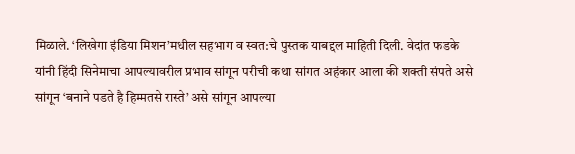मिळाले. ‘लिखेगा इंडिया मिशन’मधील सहभाग व स्वत:चे पुस्तक याबद्दल माहिती दिली. वेदांत फडके यांनी हिंदी सिनेमाचा आपल्यावरील प्रभाव सांगून परीची कथा सांगत अहंकार आला की शक्ती संपते असे सांगून ‘बनाने पडते है हिम्मतसे रास्ते’ असे सांगून आपल्या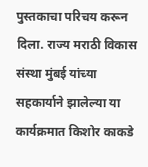पुस्तकाचा परिचय करून दिला. राज्य मराठी विकास संस्था मुंबई यांच्या सहकार्याने झालेल्या या कार्यक्रमात किशोर काकडे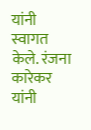यांनी स्वागत केले. रंजना कारेकर यांनी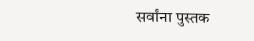सर्वांना पुस्तक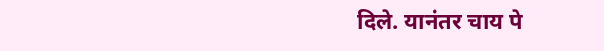दिले. यानंतर चाय पे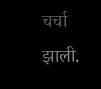चर्चा झाली.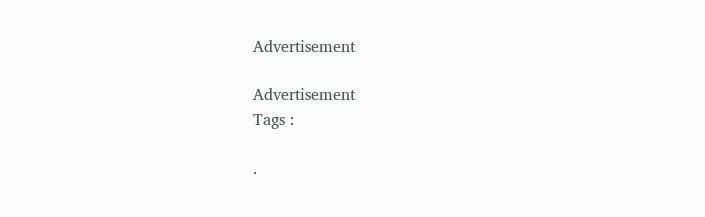Advertisement

Advertisement
Tags :

.